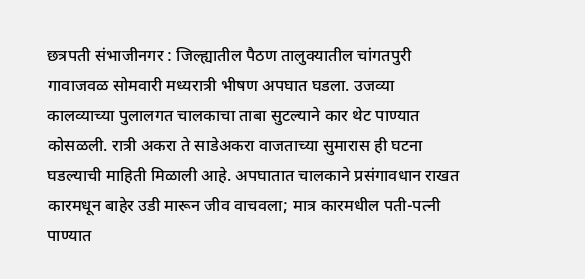छत्रपती संभाजीनगर : जिल्ह्यातील पैठण तालुक्यातील चांगतपुरी गावाजवळ सोमवारी मध्यरात्री भीषण अपघात घडला. उजव्या कालव्याच्या पुलालगत चालकाचा ताबा सुटल्याने कार थेट पाण्यात कोसळली. रात्री अकरा ते साडेअकरा वाजताच्या सुमारास ही घटना घडल्याची माहिती मिळाली आहे. अपघातात चालकाने प्रसंगावधान राखत कारमधून बाहेर उडी मारून जीव वाचवला; मात्र कारमधील पती-पत्नी पाण्यात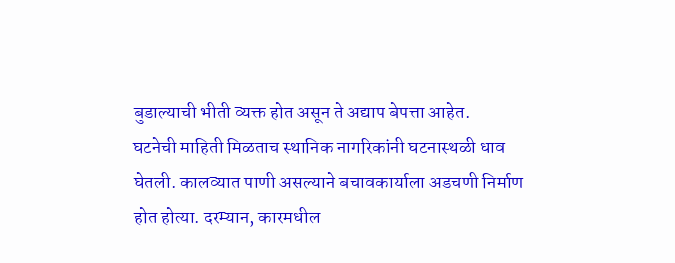बुडाल्याची भीती व्यक्त होत असून ते अद्याप बेपत्ता आहेत.
घटनेची माहिती मिळताच स्थानिक नागरिकांनी घटनास्थळी धाव घेतली. कालव्यात पाणी असल्याने बचावकार्याला अडचणी निर्माण होत होत्या. दरम्यान, कारमधील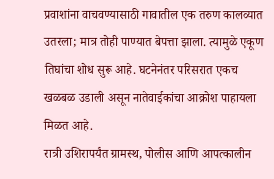प्रवाशांना वाचवण्यासाठी गावातील एक तरुण कालव्यात उतरला; मात्र तोही पाण्यात बेपत्ता झाला. त्यामुळे एकूण तिघांचा शोध सुरू आहे. घटनेनंतर परिसरात एकच खळबळ उडाली असून नातेवाईकांचा आक्रोश पाहायला मिळत आहे.
रात्री उशिरापर्यंत ग्रामस्थ, पोलीस आणि आपत्कालीन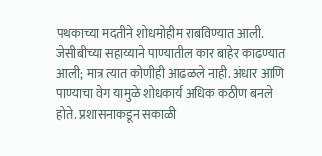पथकाच्या मदतीने शोधमोहीम राबविण्यात आली. जेसीबीच्या सहाय्याने पाण्यातील कार बाहेर काढण्यात आली; मात्र त्यात कोणीही आढळले नाही. अंधार आणि पाण्याचा वेग यामुळे शोधकार्य अधिक कठीण बनले होते. प्रशासनाकडून सकाळी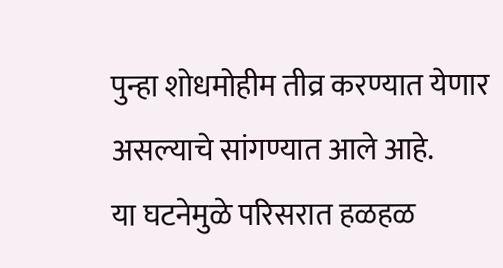पुन्हा शोधमोहीम तीव्र करण्यात येणार असल्याचे सांगण्यात आले आहे.
या घटनेमुळे परिसरात हळहळ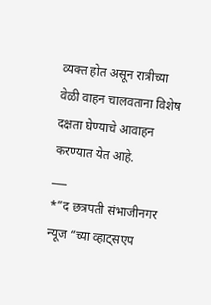व्यक्त होत असून रात्रीच्या वेळी वाहन चालवताना विशेष दक्षता घेण्याचे आवाहन करण्यात येत आहे.
___
*”द छत्रपती संभाजीनगर न्यूज “च्या व्हाट्सएप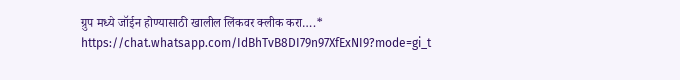ग्रुप मध्ये जॉईन होण्यासाठी खालील लिंकवर क्लीक करा….*
https://chat.whatsapp.com/IdBhTvB8DI79n97XfExNI9?mode=gi_t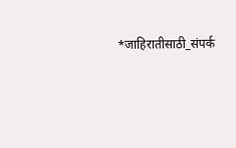*जाहिरातीसाठी_संपर्क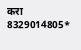करा 8329014805*